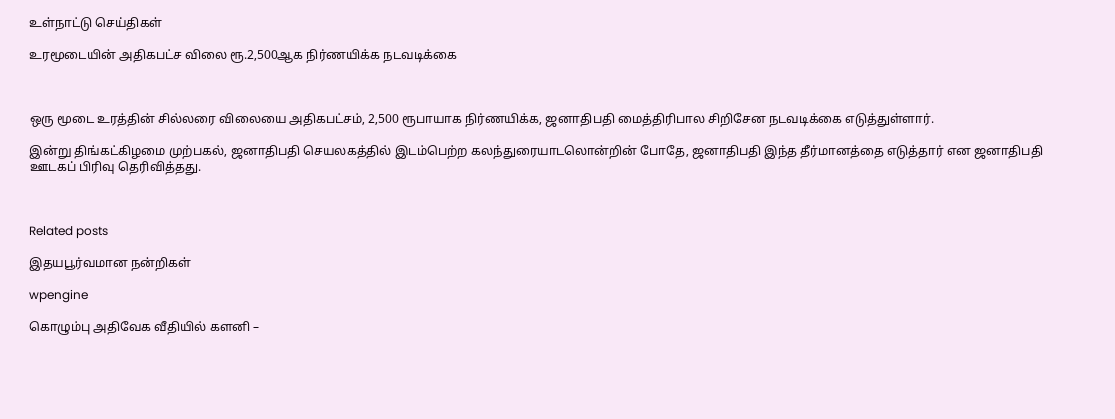உள்நாட்டு செய்திகள்

உரமூடையின் அதிகபட்ச விலை ரூ.2,500ஆக நிர்ணயிக்க நடவடிக்கை



ஒரு மூடை உரத்தின் சில்லரை விலையை அதிகபட்சம், 2,500 ரூபாயாக நிர்ணயிக்க, ஜனாதிபதி மைத்திரிபால சிறிசேன நடவடிக்கை எடுத்துள்ளார்.

இன்று திங்கட்கிழமை முற்பகல், ஜனாதிபதி செயலகத்தில் இடம்பெற்ற கலந்துரையாடலொன்றின் போதே, ஜனாதிபதி இந்த தீர்மானத்தை எடுத்தார் என ஜனாதிபதி ஊடகப் பிரிவு தெரிவித்தது.



Related posts

இதயபூர்வமான நன்றிகள்

wpengine

கொழும்பு அதிவேக வீதியில் களனி –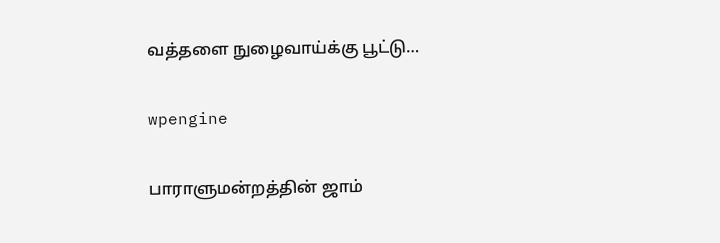வத்தளை நுழைவாய்க்கு பூட்டு…

wpengine

பாராளுமன்றத்தின் ஜாம்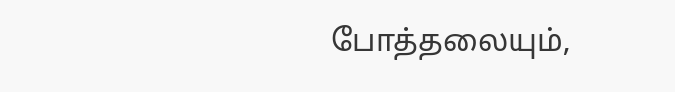போத்தலையும்,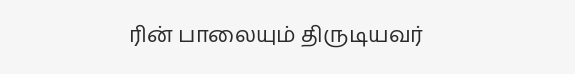ரின் பாலையும் திருடியவர்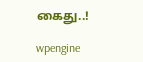கைது..!

wpengine